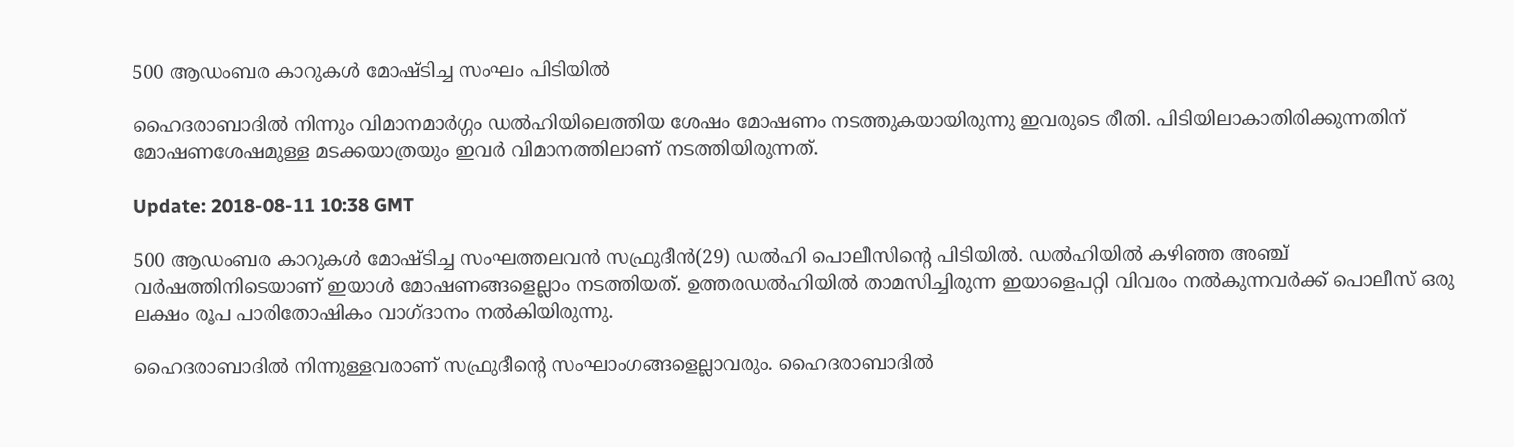500 ആഡംബര കാറുകള്‍ മോഷ്ടിച്ച സംഘം പിടിയില്‍

ഹൈദരാബാദില്‍ നിന്നും വിമാനമാര്‍ഗ്ഗം ഡല്‍ഹിയിലെത്തിയ ശേഷം മോഷണം നടത്തുകയായിരുന്നു ഇവരുടെ രീതി. പിടിയിലാകാതിരിക്കുന്നതിന് മോഷണശേഷമുള്ള മടക്കയാത്രയും ഇവര്‍ വിമാനത്തിലാണ് നടത്തിയിരുന്നത്.

Update: 2018-08-11 10:38 GMT

500 ആഡംബര കാറുകള്‍ മോഷ്ടിച്ച സംഘത്തലവന്‍ സഫ്രുദീന്‍(29) ഡല്‍ഹി പൊലീസിന്റെ പിടിയില്‍. ഡല്‍ഹിയില്‍ കഴിഞ്ഞ അഞ്ച് വര്‍ഷത്തിനിടെയാണ് ഇയാള്‍ മോഷണങ്ങളെല്ലാം നടത്തിയത്. ഉത്തരഡല്‍ഹിയില്‍ താമസിച്ചിരുന്ന ഇയാളെപറ്റി വിവരം നല്‍കുന്നവര്‍ക്ക് പൊലീസ് ഒരു ലക്ഷം രൂപ പാരിതോഷികം വാഗ്ദാനം നല്‍കിയിരുന്നു.

ഹൈദരാബാദില്‍ നിന്നുള്ളവരാണ് സഫ്രുദീന്റെ സംഘാംഗങ്ങളെല്ലാവരും. ഹൈദരാബാദില്‍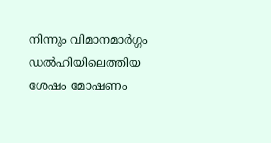നിന്നും വിമാനമാര്‍ഗ്ഗം ഡല്‍ഹിയിലെത്തിയ ശേഷം മോഷണം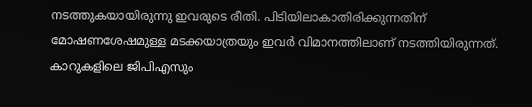നടത്തുകയായിരുന്നു ഇവരുടെ രീതി. പിടിയിലാകാതിരിക്കുന്നതിന് മോഷണശേഷമുള്ള മടക്കയാത്രയും ഇവര്‍ വിമാനത്തിലാണ് നടത്തിയിരുന്നത്. കാറുകളിലെ ജിപിഎസും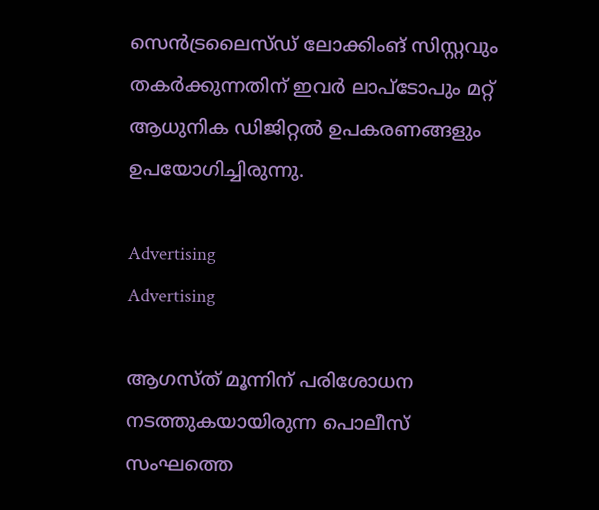സെന്‍ട്രലൈസ്ഡ് ലോക്കിംങ് സിസ്റ്റവും തകര്‍ക്കുന്നതിന് ഇവര്‍ ലാപ്‌ടോപും മറ്റ് ആധുനിക ഡിജിറ്റല്‍ ഉപകരണങ്ങളും ഉപയോഗിച്ചിരുന്നു.

Advertising
Advertising

ആഗസ്ത് മൂന്നിന് പരിശോധന നടത്തുകയായിരുന്ന പൊലീസ് സംഘത്തെ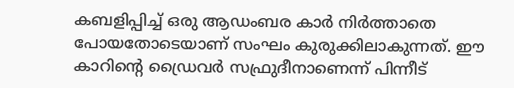കബളിപ്പിച്ച് ഒരു ആഡംബര കാര്‍ നിര്‍ത്താതെ പോയതോടെയാണ് സംഘം കുരുക്കിലാകുന്നത്. ഈ കാറിന്റെ ഡ്രൈവര്‍ സഫ്രുദീനാണെന്ന് പിന്നീട്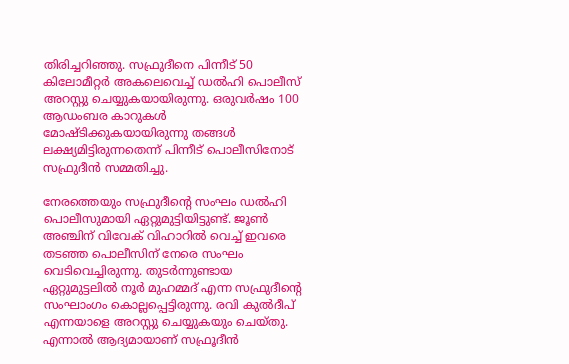തിരിച്ചറിഞ്ഞു. സഫ്രുദീനെ പിന്നീട് 50 കിലോമീറ്റര്‍ അകലെവെച്ച് ഡല്‍ഹി പൊലീസ് അറസ്റ്റു ചെയ്യുകയായിരുന്നു. ഒരുവര്‍ഷം 100 ആഡംബര കാറുകള്‍ മോഷ്ടിക്കുകയായിരുന്നു തങ്ങള്‍ ലക്ഷ്യമിട്ടിരുന്നതെന്ന് പിന്നീട് പൊലീസിനോട് സഫ്രുദീന്‍ സമ്മതിച്ചു.

നേരത്തെയും സഫ്രുദീന്റെ സംഘം ഡല്‍ഹി പൊലീസുമായി ഏറ്റുമുട്ടിയിട്ടുണ്ട്. ജൂണ്‍ അഞ്ചിന് വിവേക് വിഹാറില്‍ വെച്ച് ഇവരെ തടഞ്ഞ പൊലീസിന് നേരെ സംഘം വെടിവെച്ചിരുന്നു. തുടര്‍ന്നുണ്ടായ ഏറ്റുമുട്ടലില്‍ നൂര്‍ മുഹമ്മദ് എന്ന സഫ്രുദീന്റെ സംഘാംഗം കൊല്ലപ്പെട്ടിരുന്നു. രവി കുല്‍ദീപ് എന്നയാളെ അറസ്റ്റു ചെയ്യുകയും ചെയ്തു. എന്നാല്‍ ആദ്യമായാണ് സഫ്രൂദീന്‍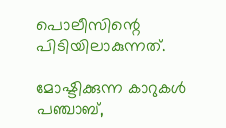പൊലീസിന്റെ പിടിയിലാകുന്നത്.

മോഷ്ടിക്കുന്ന കാറുകള്‍ പഞ്ചാബ്,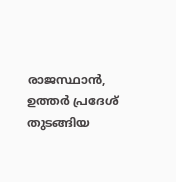രാജസ്ഥാന്‍, ഉത്തര്‍ പ്രദേശ് തുടങ്ങിയ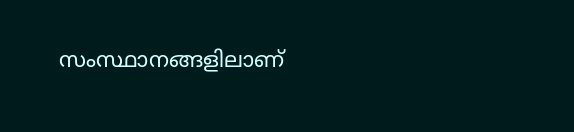സംസ്ഥാനങ്ങളിലാണ്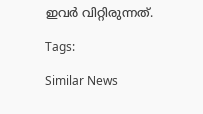ഇവര്‍ വിറ്റിരുന്നത്.

Tags:

Similar News